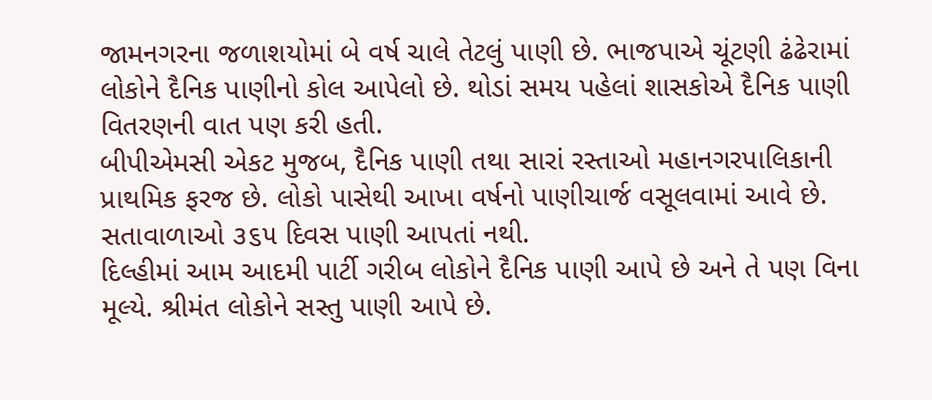જામનગરના જળાશયોમાં બે વર્ષ ચાલે તેટલું પાણી છે. ભાજપાએ ચૂંટણી ઢંઢેરામાં લોકોને દૈનિક પાણીનો કોલ આપેલો છે. થોડાં સમય પહેલાં શાસકોએ દૈનિક પાણી વિતરણની વાત પણ કરી હતી.
બીપીએમસી એકટ મુજબ, દૈનિક પાણી તથા સારાં રસ્તાઓ મહાનગરપાલિકાની પ્રાથમિક ફરજ છે. લોકો પાસેથી આખા વર્ષનો પાણીચાર્જ વસૂલવામાં આવે છે. સતાવાળાઓ ૩૬૫ દિવસ પાણી આપતાં નથી.
દિલ્હીમાં આમ આદમી પાર્ટી ગરીબ લોકોને દૈનિક પાણી આપે છે અને તે પણ વિના મૂલ્યે. શ્રીમંત લોકોને સસ્તુ પાણી આપે છે.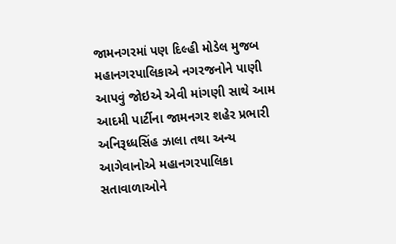જામનગરમાં પણ દિલ્હી મોડેલ મુજબ મહાનગરપાલિકાએ નગરજનોને પાણી આપવું જોઇએ એવી માંગણી સાથે આમ આદમી પાર્ટીના જામનગર શહેર પ્રભારી અનિરૂધ્ધસિંહ ઝાલા તથા અન્ય આગેવાનોએ મહાનગરપાલિકા સતાવાળાઓને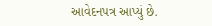આવેદનપત્ર આપ્યું છે.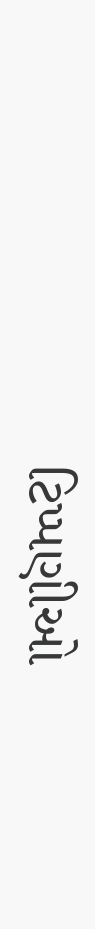ટિપ્પણીઓ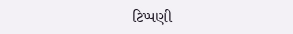ટિપ્પણી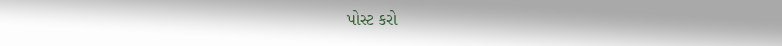પોસ્ટ કરો